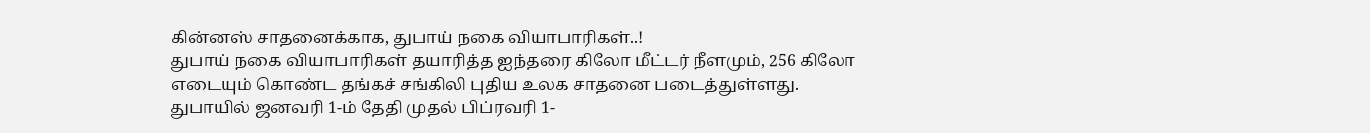கின்னஸ் சாதனைக்காக, துபாய் நகை வியாபாரிகள்..!
துபாய் நகை வியாபாரிகள் தயாரித்த ஐந்தரை கிலோ மீட்டர் நீளமும், 256 கிலோ எடையும் கொண்ட தங்கச் சங்கிலி புதிய உலக சாதனை படைத்துள்ளது.
துபாயில் ஜனவரி 1-ம் தேதி முதல் பிப்ரவரி 1-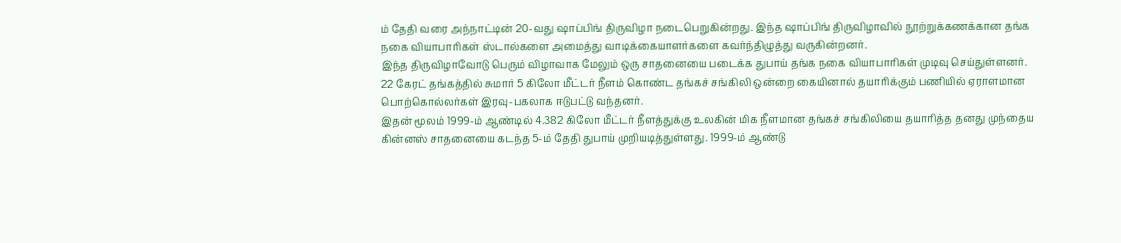ம் தேதி வரை அந்நாட்டின் 20-வது ஷாப்பிங் திருவிழா நடைபெறுகின்றது. இந்த ஷாப்பிங் திருவிழாவில் நூற்றுக்கணக்கான தங்க நகை வியாபாரிகள் ஸ்டால்களை அமைத்து வாடிக்கையாளர்களை கவர்ந்திழுத்து வருகின்றனர்.
இந்த திருவிழாவோடு பெரும் விழாவாக மேலும் ஒரு சாதனையை படைக்க துபாய் தங்க நகை வியாபாரிகள் முடிவு செய்துள்ளனர். 22 கேரட் தங்கத்தில் சுமார் 5 கிலோ மீட்டர் நீளம் கொண்ட தங்கச் சங்கிலி ஒன்றை கையினால் தயாரிக்கும் பணியில் ஏராளமான பொற்கொல்லர்கள் இரவு-பகலாக ஈடுபட்டு வந்தனர்.
இதன் மூலம் 1999-ம் ஆண்டில் 4.382 கிலோ மீட்டர் நீளத்துக்கு உலகின் மிக நீளமான தங்கச் சங்கிலியை தயாரித்த தனது முந்தைய கின்னஸ் சாதனையை கடந்த 5-ம் தேதி துபாய் முறியடித்துள்ளது. 1999-ம் ஆண்டு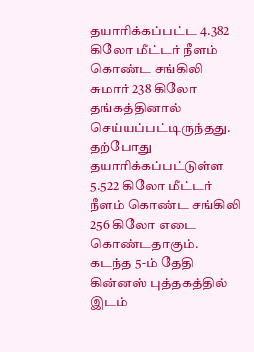தயாரிக்கப்பட்ட 4.382 கிலோ மீட்டர் நீளம் கொண்ட சங்கிலி சுமார் 238 கிலோ தங்கத்தினால் செய்யப்பட்டிருந்தது.
தற்போது தயாரிக்கப்பட்டுள்ள 5.522 கிலோ மீட்டர் நீளம் கொண்ட சங்கிலி 256 கிலோ எடை கொண்டதாகும். கடந்த 5-ம் தேதி கின்னஸ் புத்தகத்தில் இடம்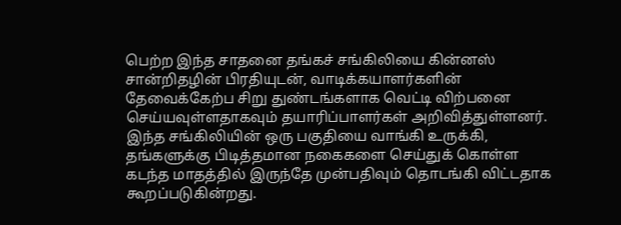பெற்ற இந்த சாதனை தங்கச் சங்கிலியை கின்னஸ் சான்றிதழின் பிரதியுடன், வாடிக்கயாளர்களின் தேவைக்கேற்ப சிறு துண்டங்களாக வெட்டி விற்பனை செய்யவுள்ளதாகவும் தயாரிப்பாளர்கள் அறிவித்துள்ளனர்.
இந்த சங்கிலியின் ஒரு பகுதியை வாங்கி உருக்கி, தங்களுக்கு பிடித்தமான நகைகளை செய்துக் கொள்ள கடந்த மாதத்தில் இருந்தே முன்பதிவும் தொடங்கி விட்டதாக கூறப்படுகின்றது.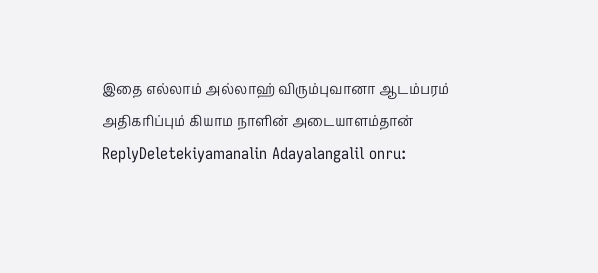இதை எல்லாம் அல்லாஹ் விரும்புவானா ஆடம்பரம் அதிகரிப்பும் கியாம நாளின் அடையாளம்தான்
ReplyDeletekiyamanalin Adayalangalil onru: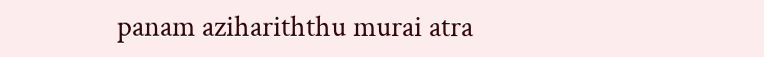panam azihariththu murai atra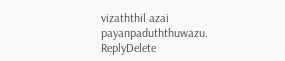vizaththil azai payanpaduththuwazu.
ReplyDelete